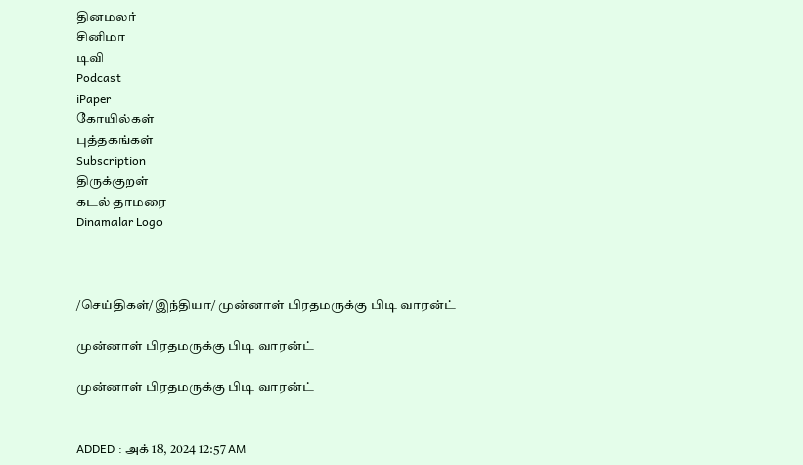தினமலர்
சினிமா
டிவி
Podcast
iPaper
கோயில்கள்
புத்தகங்கள்
Subscription
திருக்குறள்
கடல் தாமரை
Dinamalar Logo



/செய்திகள்/இந்தியா/ முன்னாள் பிரதமருக்கு பிடி வாரன்ட்

முன்னாள் பிரதமருக்கு பிடி வாரன்ட்

முன்னாள் பிரதமருக்கு பிடி வாரன்ட்


ADDED : அக் 18, 2024 12:57 AM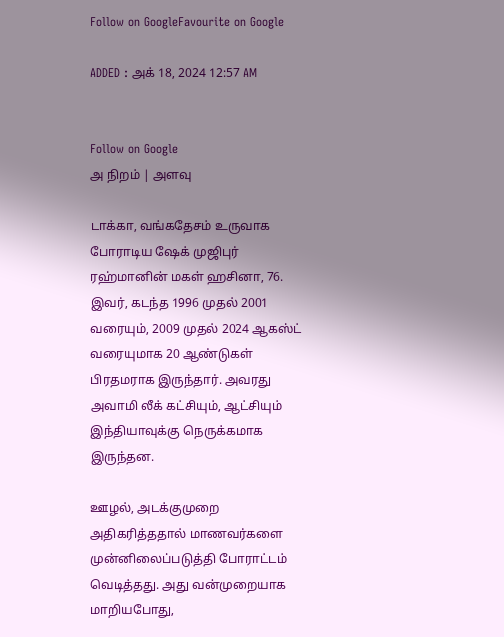Follow on GoogleFavourite on Google

ADDED : அக் 18, 2024 12:57 AM


Follow on Google
அ நிறம் | அளவு

டாக்கா, வங்கதேசம் உருவாக போராடிய ஷேக் முஜிபுர் ரஹ்மானின் மகள் ஹசினா, 76. இவர், கடந்த 1996 முதல் 2001 வரையும், 2009 முதல் 2024 ஆகஸ்ட் வரையுமாக 20 ஆண்டுகள் பிரதமராக இருந்தார். அவரது அவாமி லீக் கட்சியும், ஆட்சியும் இந்தியாவுக்கு நெருக்கமாக இருந்தன.

ஊழல், அடக்குமுறை அதிகரித்ததால் மாணவர்களை முன்னிலைப்படுத்தி போராட்டம் வெடித்தது. அது வன்முறையாக மாறியபோது,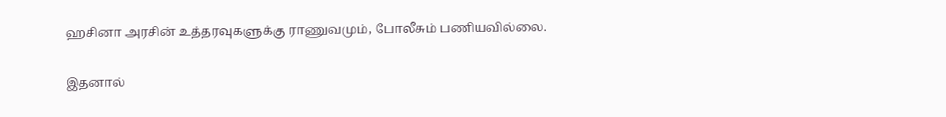ஹசினா அரசின் உத்தரவுகளுக்கு ராணுவமும், போலீசும் பணியவில்லை.

இதனால்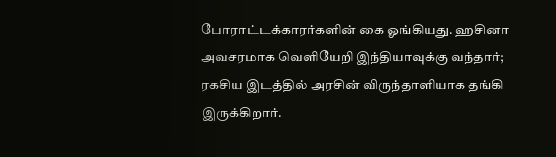போராட்டக்காரர்களின் கை ஓங்கியது. ஹசினா அவசரமாக வெளியேறி இந்தியாவுக்கு வந்தார்; ரகசிய இடத்தில் அரசின் விருந்தாளியாக தங்கி இருக்கிறார்.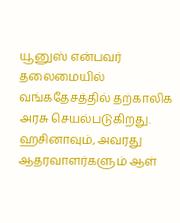யூனுஸ் என்பவர் தலைமையில் வங்கதேசத்தில் தற்காலிக அரசு செயல்படுகிறது. ஹசினாவும், அவரது ஆதரவாளர்களும் ஆள்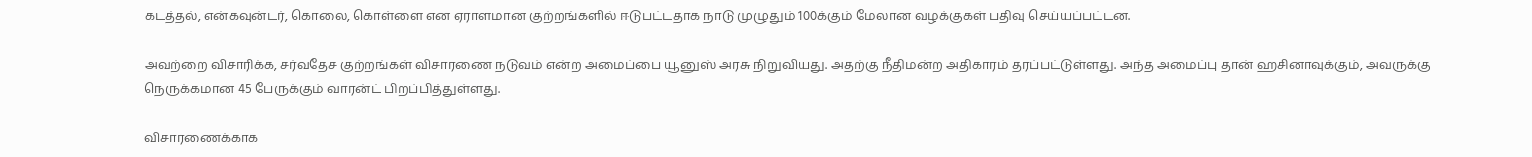கடத்தல், என்கவுன்டர், கொலை, கொள்ளை என ஏராளமான குற்றங்களில் ஈடுபட்டதாக நாடு முழுதும் 100க்கும் மேலான வழக்குகள் பதிவு செய்யப்பட்டன.

அவற்றை விசாரிக்க, சர்வதேச குற்றங்கள் விசாரணை நடுவம் என்ற அமைப்பை யூனுஸ் அரசு நிறுவியது. அதற்கு நீதிமன்ற அதிகாரம் தரப்பட்டுள்ளது. அந்த அமைப்பு தான் ஹசினாவுக்கும், அவருக்கு நெருக்கமான 45 பேருக்கும் வாரன்ட் பிறப்பித்துள்ளது.

விசாரணைக்காக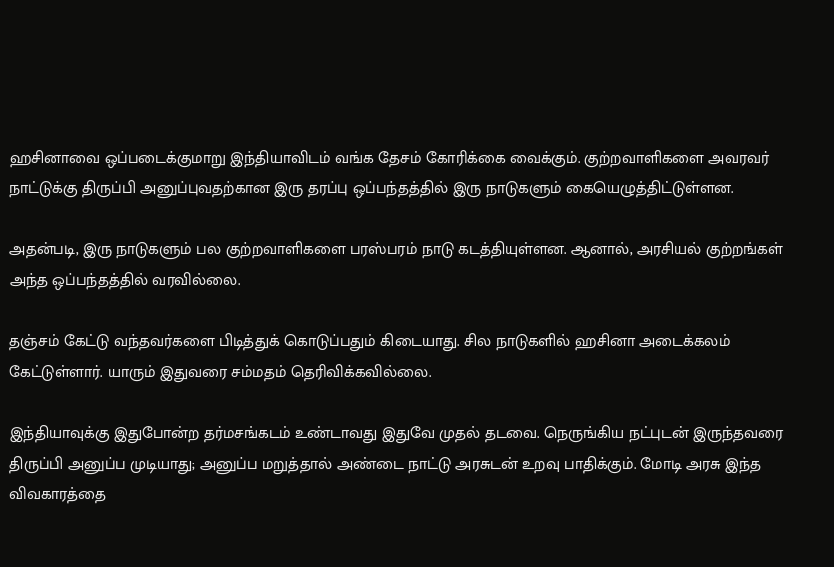ஹசினாவை ஒப்படைக்குமாறு இந்தியாவிடம் வங்க தேசம் கோரிக்கை வைக்கும். குற்றவாளிகளை அவரவர் நாட்டுக்கு திருப்பி அனுப்புவதற்கான இரு தரப்பு ஒப்பந்தத்தில் இரு நாடுகளும் கையெழுத்திட்டுள்ளன.

அதன்படி, இரு நாடுகளும் பல குற்றவாளிகளை பரஸ்பரம் நாடு கடத்தியுள்ளன. ஆனால், அரசியல் குற்றங்கள் அந்த ஒப்பந்தத்தில் வரவில்லை.

தஞ்சம் கேட்டு வந்தவர்களை பிடித்துக் கொடுப்பதும் கிடையாது. சில நாடுகளில் ஹசினா அடைக்கலம் கேட்டுள்ளார். யாரும் இதுவரை சம்மதம் தெரிவிக்கவில்லை.

இந்தியாவுக்கு இதுபோன்ற தர்மசங்கடம் உண்டாவது இதுவே முதல் தடவை. நெருங்கிய நட்புடன் இருந்தவரை திருப்பி அனுப்ப முடியாது; அனுப்ப மறுத்தால் அண்டை நாட்டு அரசுடன் உறவு பாதிக்கும். மோடி அரசு இந்த விவகாரத்தை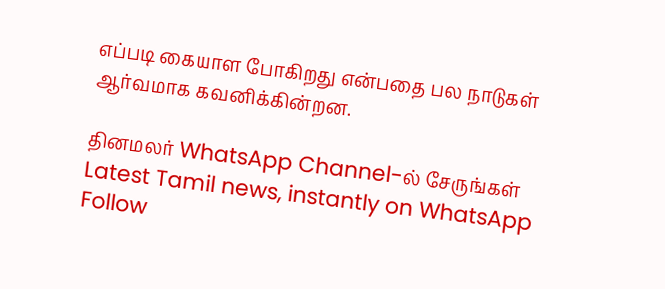எப்படி கையாள போகிறது என்பதை பல நாடுகள் ஆர்வமாக கவனிக்கின்றன.

தினமலர் WhatsApp Channel-ல் சேருங்கள்
Latest Tamil news, instantly on WhatsApp
Follow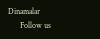Dinamalar
      Follow us